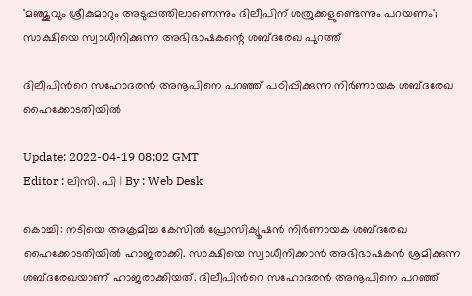'മഞ്ജുവും ശ്രീകുമാറും അടുപ്പത്തിലാണെന്നും ദിലീപിന് ശത്രുക്കളുണ്ടെന്നും പറയണം'; സാക്ഷിയെ സ്വാധീനിക്കുന്ന അഭിഭാഷകന്റെ ശബ്ദരേഖ പുറത്ത്

ദിലീപിൻറെ സഹോദരൻ അനൂപിനെ പറഞ്ഞ് പഠിപ്പിക്കുന്ന നിർണായക ശബ്ദരേഖ ഹൈക്കോടതിയിൽ

Update: 2022-04-19 08:02 GMT
Editor : ലിസി. പി | By : Web Desk

കൊച്ചി: നടിയെ അക്രമിച്ച കേസിൽ പ്രോസിക്യൂഷൻ നിർണായക ശബ്ദരേഖ ഹൈക്കോടതിയിൽ ഹാജരാക്കി. സാക്ഷിയെ സ്വാധീനിക്കാൻ അഭിഭാഷകൻ ശ്രമിക്കുന്ന ശബ്ദരേഖയാണ് ഹാജരാക്കിയത്. ദിലീപിൻറെ സഹോദരൻ അനൂപിനെ പറഞ്ഞ്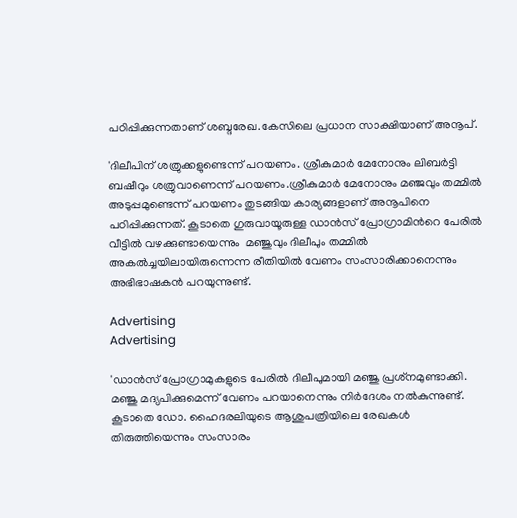പഠിപ്പിക്കുന്നതാണ് ശബ്ദരേഖ.കേസിലെ പ്രധാന സാക്ഷിയാണ് അനൂപ്.

'ദിലീപിന് ശത്രുക്കളുണ്ടെന്ന് പറയണം. ശ്രീകുമാർ മേനോനും ലിബർട്ടി ബഷീറും ശത്രുവാണെന്ന് പറയണം.ശ്രീകുമാർ മേനോനും മഞ്ജവും തമ്മിൽ അടുപ്പമുണ്ടെന്ന് പറയണം തുടങ്ങിയ കാര്യങ്ങളാണ് അനൂപിനെ പഠിപ്പിക്കുന്നത്. കൂടാതെ ഗുരുവായൂരുള്ള ഡാൻസ് പ്രോഗ്രാമിൻറെ പേരിൽ വീട്ടിൽ വഴക്കുണ്ടായെന്നും  മഞ്ജുവും ദിലീപും തമ്മിൽ അകൽച്ചയിലായിരുന്നെന്ന രീതിയിൽ വേണം സംസാരിക്കാനെന്നും അഭിഭാഷകൻ പറയുന്നുണ്ട്.

Advertising
Advertising

'ഡാൻസ് പ്രോഗ്രാമുകളുടെ പേരിൽ ദിലീപുമായി മഞ്ജു പ്രശ്‌നമുണ്ടാക്കി. മഞ്ജു മദ്യപിക്കുമെന്ന് വേണം പറയാനെന്നും നിർദേശം നൽകുന്നുണ്ട്. കൂടാതെ ഡോ. ഹൈദരലിയുടെ ആശുപത്രിയിലെ രേഖകൾ തിരുത്തിയെന്നും സംസാരം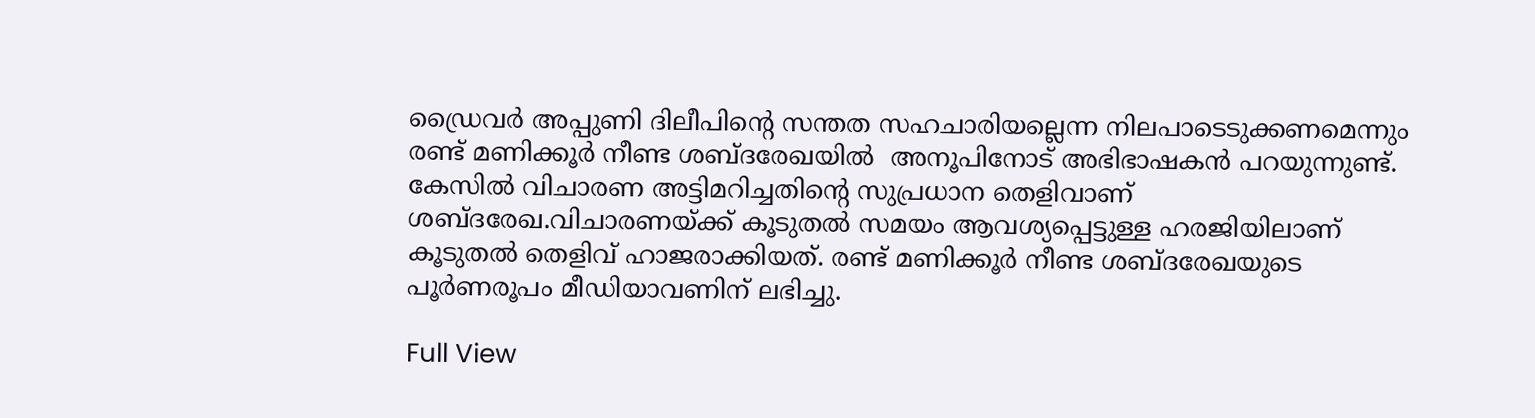ഡ്രൈവർ അപ്പുണി ദിലീപിന്റെ സന്തത സഹചാരിയല്ലെന്ന നിലപാടെടുക്കണമെന്നും രണ്ട് മണിക്കൂർ നീണ്ട ശബ്ദരേഖയില്‍  അനൂപിനോട് അഭിഭാഷകന്‍ പറയുന്നുണ്ട്. കേസിൽ വിചാരണ അട്ടിമറിച്ചതിന്റെ സുപ്രധാന തെളിവാണ് ശബ്ദരേഖ.വിചാരണയ്ക്ക് കൂടുതൽ സമയം ആവശ്യപ്പെട്ടുള്ള ഹരജിയിലാണ് കൂടുതൽ തെളിവ് ഹാജരാക്കിയത്. രണ്ട് മണിക്കൂർ നീണ്ട ശബ്ദരേഖയുടെ പൂർണരൂപം മീഡിയാവണിന് ലഭിച്ചു.

Full View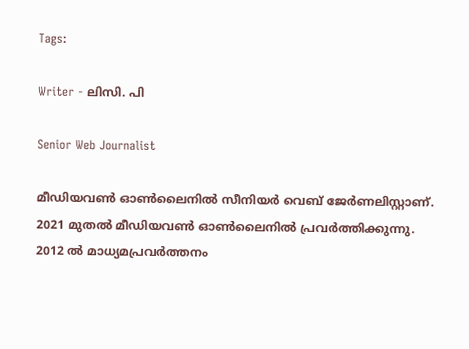Tags:

Writer - ലിസി. പി

Senior Web Journalist

മീഡിയവൺ ഓൺലൈനിൽ സീനിയർ വെബ് ജേർണലിസ്റ്റാണ്. 2021 മുതൽ മീഡിയവൺ ഓൺലൈനിൽ പ്രവർത്തിക്കുന്നു. 2012 ല്‍ മാധ്യമപ്രവര്‍ത്തനം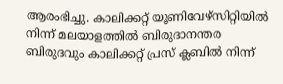ആരംഭിച്ചു. കാലിക്കറ്റ് യൂണിവേഴ്‌സിറ്റിയിൽ നിന്ന് മലയാളത്തിൽ ബിരുദാനന്തര ബിരുദവും കാലിക്കറ്റ് പ്രസ് ക്ലബിൽ നിന്ന്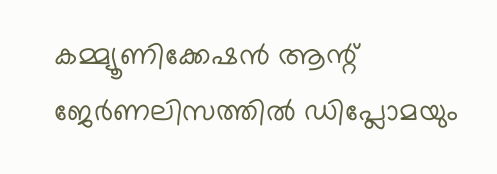കമ്മ്യൂണിക്കേഷൻ ആന്റ് ജേർണലിസത്തിൽ ഡിപ്ലോമയും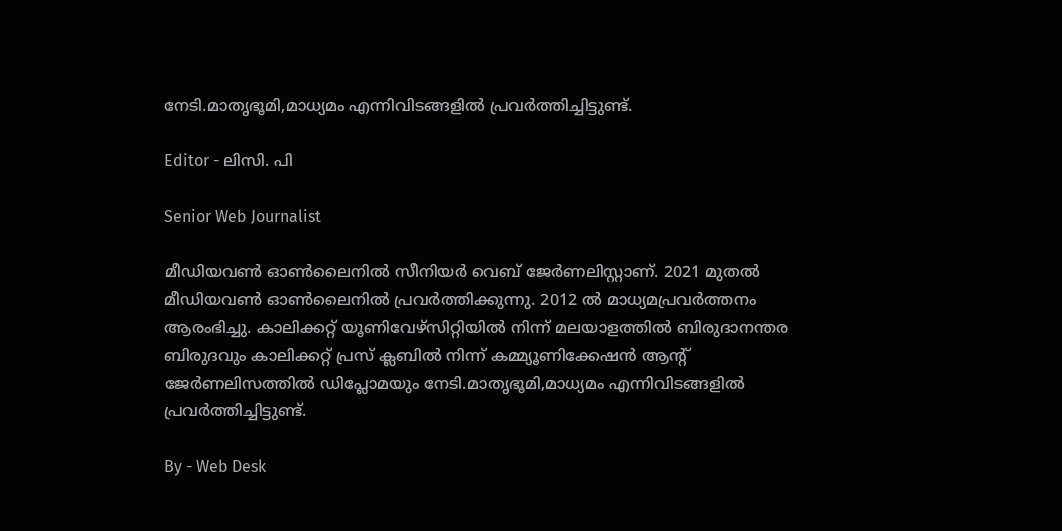നേടി.മാതൃഭൂമി,മാധ്യമം എന്നിവിടങ്ങളിൽ പ്രവർത്തിച്ചിട്ടുണ്ട്.

Editor - ലിസി. പി

Senior Web Journalist

മീഡിയവൺ ഓൺലൈനിൽ സീനിയർ വെബ് ജേർണലിസ്റ്റാണ്. 2021 മുതൽ മീഡിയവൺ ഓൺലൈനിൽ പ്രവർത്തിക്കുന്നു. 2012 ല്‍ മാധ്യമപ്രവര്‍ത്തനം ആരംഭിച്ചു. കാലിക്കറ്റ് യൂണിവേഴ്‌സിറ്റിയിൽ നിന്ന് മലയാളത്തിൽ ബിരുദാനന്തര ബിരുദവും കാലിക്കറ്റ് പ്രസ് ക്ലബിൽ നിന്ന് കമ്മ്യൂണിക്കേഷൻ ആന്റ് ജേർണലിസത്തിൽ ഡിപ്ലോമയും നേടി.മാതൃഭൂമി,മാധ്യമം എന്നിവിടങ്ങളിൽ പ്രവർത്തിച്ചിട്ടുണ്ട്.

By - Web Desk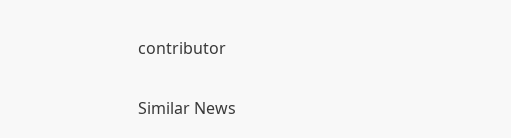contributor

Similar News